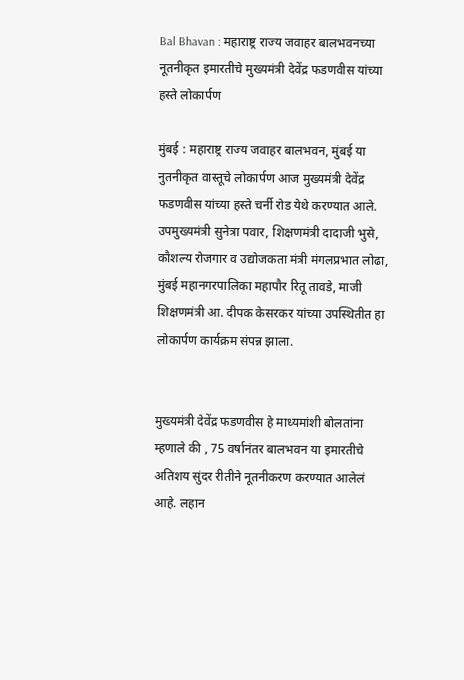Bal Bhavan : महाराष्ट्र राज्य जवाहर बालभवनच्या नूतनीकृत इमारतीचे मुख्यमंत्री देवेंद्र फडणवीस यांच्या हस्ते लोकार्पण

मुंबई : महाराष्ट्र राज्य जवाहर बालभवन, मुंबई या नुतनीकृत वास्तूचे लोकार्पण आज मुख्यमंत्री देवेंद्र फडणवीस यांच्या हस्ते चर्नी रोड येथे करण्यात आले. उपमुख्यमंत्री सुनेत्रा पवार, शिक्षणमंत्री दादाजी भुसे, कौशल्य रोजगार व उद्योजकता मंत्री मंगलप्रभात लोढा, मुंबई महानगरपालिका महापौर रितू तावडे, माजी शिक्षणमंत्री आ. दीपक केसरकर यांच्या उपस्थितीत हा लोकार्पण कार्यक्रम संपन्न झाला.


मुख्यमंत्री देवेंद्र फडणवीस हे माध्यमांशी बोलतांना म्हणाले की , 75 वर्षानंतर बालभवन या इमारतीचे अतिशय सुंदर रीतीने नूतनीकरण करण्यात आलेलं आहे. लहान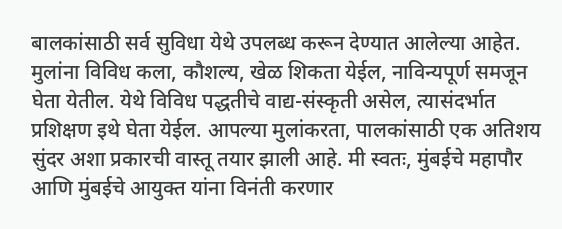बालकांसाठी सर्व सुविधा येथे उपलब्ध करून देण्यात आलेल्या आहेत. मुलांना विविध कला, कौशल्य, खेळ शिकता येईल, नाविन्यपूर्ण समजून घेता येतील. येथे विविध पद्धतीचे वाद्य-संस्कृती असेल, त्यासंदर्भात प्रशिक्षण इथे घेता येईल. आपल्या मुलांकरता, पालकांसाठी एक अतिशय सुंदर अशा प्रकारची वास्तू तयार झाली आहे. मी स्वतः, मुंबईचे महापौर आणि मुंबईचे आयुक्त यांना विनंती करणार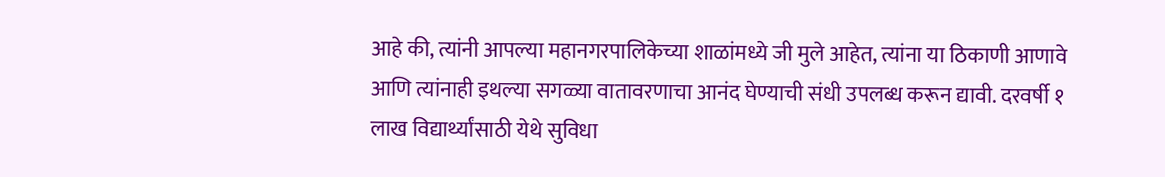आहे की, त्यांनी आपल्या महानगरपालिकेच्या शाळांमध्ये जी मुले आहेत, त्यांना या ठिकाणी आणावे आणि त्यांनाही इथल्या सगळ्या वातावरणाचा आनंद घेण्याची संधी उपलब्ध करून द्यावी. दरवर्षी १ लाख विद्यार्थ्यांसाठी येथे सुविधा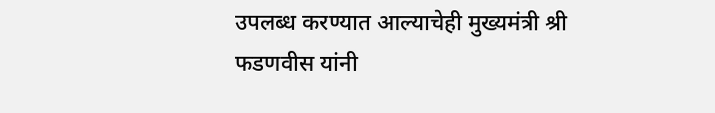उपलब्ध करण्यात आल्याचेही मुख्यमंत्री श्री फडणवीस यांनी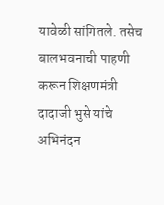यावेळी सांगितले. तसेच बालभवनाची पाहणी करून शिक्षणमंत्री दादाजी भुसे यांचे अभिनंदन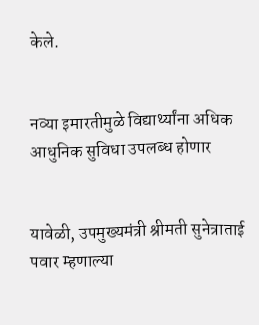केले.


नव्या इमारतीमुळे विद्यार्थ्यांना अधिक आधुनिक सुविधा उपलब्ध होणार


यावेळी, उपमुख्यमंत्री श्रीमती सुनेत्राताई पवार म्हणाल्या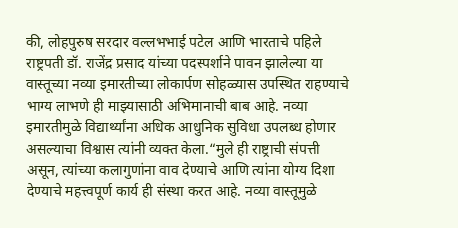की, लोहपुरुष सरदार वल्लभभाई पटेल आणि भारताचे पहिले राष्ट्रपती डॉ. राजेंद्र प्रसाद यांच्या पदस्पर्शाने पावन झालेल्या या वास्तूच्या नव्या इमारतीच्या लोकार्पण सोहळ्यास उपस्थित राहण्याचे भाग्य लाभणे ही माझ्यासाठी अभिमानाची बाब आहे. नव्या इमारतीमुळे विद्यार्थ्यांना अधिक आधुनिक सुविधा उपलब्ध होणार असल्याचा विश्वास त्यांनी व्यक्त केला.“मुले ही राष्ट्राची संपत्ती असून, त्यांच्या कलागुणांना वाव देण्याचे आणि त्यांना योग्य दिशा देण्याचे महत्त्वपूर्ण कार्य ही संस्था करत आहे. नव्या वास्तूमुळे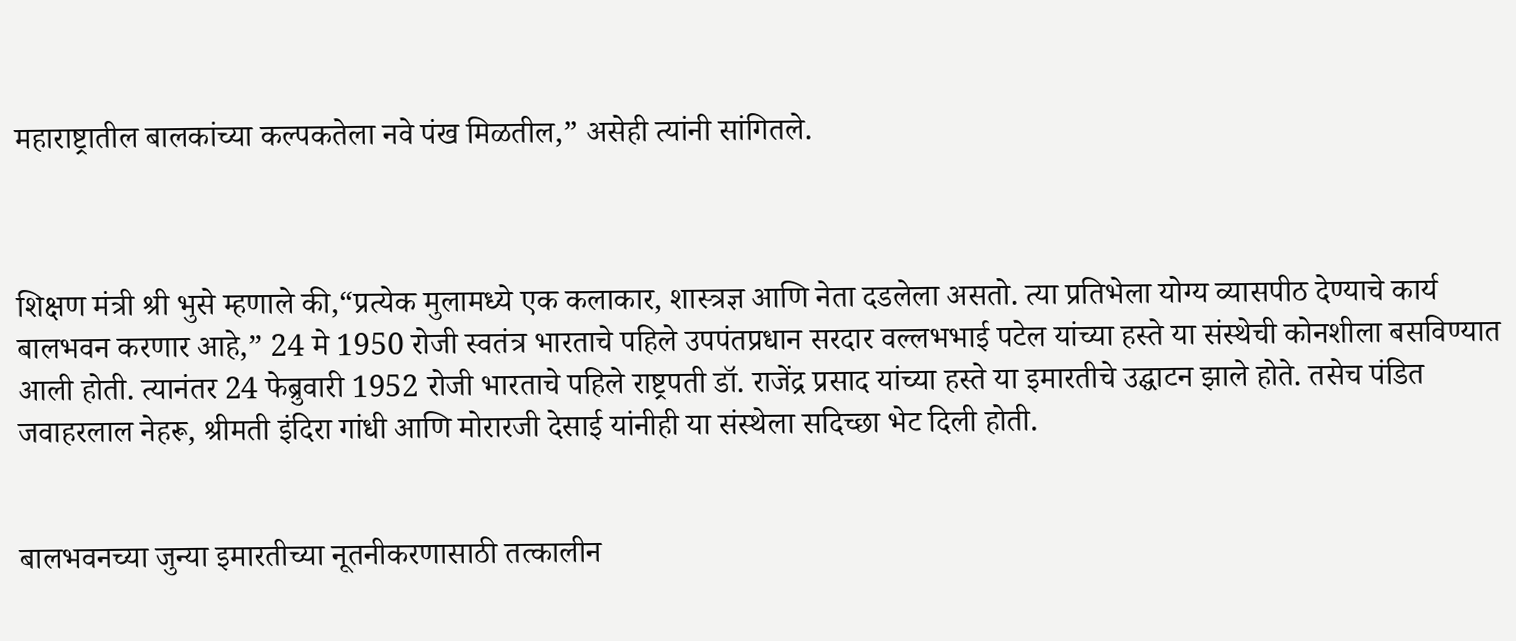महाराष्ट्रातील बालकांच्या कल्पकतेला नवे पंख मिळतील,” असेही त्यांनी सांगितले.



शिक्षण मंत्री श्री भुसे म्हणाले की,“प्रत्येक मुलामध्ये एक कलाकार, शास्त्रज्ञ आणि नेता दडलेला असतो. त्या प्रतिभेला योग्य व्यासपीठ देण्याचे कार्य बालभवन करणार आहे,” 24 मे 1950 रोजी स्वतंत्र भारताचे पहिले उपपंतप्रधान सरदार वल्लभभाई पटेल यांच्या हस्ते या संस्थेची कोनशीला बसविण्यात आली होती. त्यानंतर 24 फेब्रुवारी 1952 रोजी भारताचे पहिले राष्ट्रपती डॉ. राजेंद्र प्रसाद यांच्या हस्ते या इमारतीचे उद्घाटन झाले होते. तसेच पंडित जवाहरलाल नेहरू, श्रीमती इंदिरा गांधी आणि मोरारजी देसाई यांनीही या संस्थेला सदिच्छा भेट दिली होती.


बालभवनच्या जुन्या इमारतीच्या नूतनीकरणासाठी तत्कालीन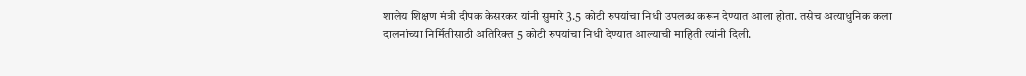शालेय शिक्षण मंत्री दीपक केसरकर यांनी सुमारे 3.5 कोटी रुपयांचा निधी उपलब्ध करून देण्यात आला होता. तसेच अत्याधुनिक कला दालनांच्या निर्मितीसाठी अतिरिक्त 5 कोटी रुपयांचा निधी देण्यात आल्याची माहिती त्यांनी दिली.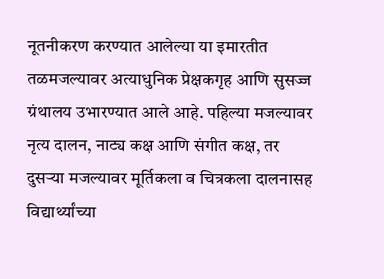नूतनीकरण करण्यात आलेल्या या इमारतीत तळमजल्यावर अत्याधुनिक प्रेक्षकगृह आणि सुसज्ज ग्रंथालय उभारण्यात आले आहे. पहिल्या मजल्यावर नृत्य दालन, नाट्य कक्ष आणि संगीत कक्ष, तर दुसऱ्या मजल्यावर मूर्तिकला व चित्रकला दालनासह विद्यार्थ्यांच्या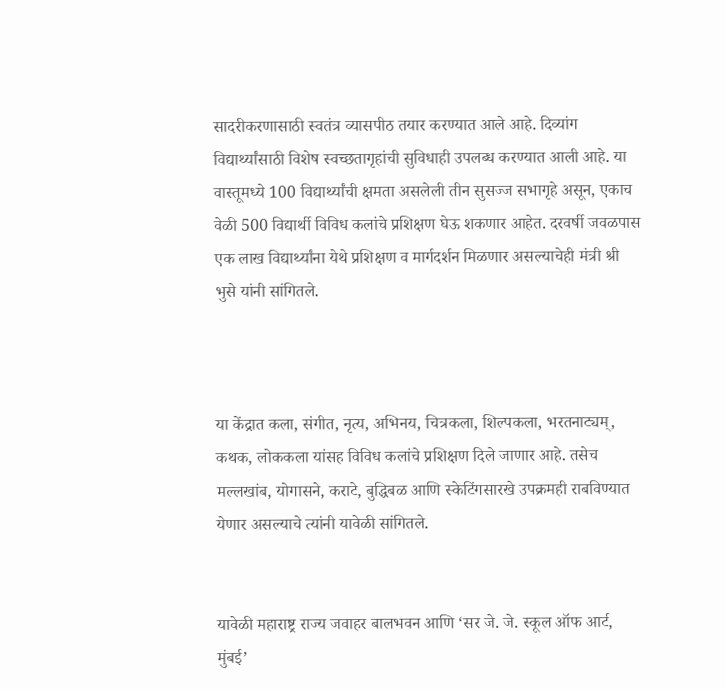सादरीकरणासाठी स्वतंत्र व्यासपीठ तयार करण्यात आले आहे. दिव्यांग विद्यार्थ्यांसाठी विशेष स्वच्छतागृहांची सुविधाही उपलब्ध करण्यात आली आहे. या वास्तूमध्ये 100 विद्यार्थ्यांची क्षमता असलेली तीन सुसज्ज सभागृहे असून, एकाच वेळी 500 विद्यार्थी विविध कलांचे प्रशिक्षण घेऊ शकणार आहेत. दरवर्षी जवळपास एक लाख विद्यार्थ्यांना येथे प्रशिक्षण व मार्गदर्शन मिळणार असल्याचेही मंत्री श्री भुसे यांनी सांगितले.



या केंद्रात कला, संगीत, नृत्य, अभिनय, चित्रकला, शिल्पकला, भरतनाट्यम्, कथक, लोककला यांसह विविध कलांचे प्रशिक्षण दिले जाणार आहे. तसेच मल्लखांब, योगासने, कराटे, बुद्धिबळ आणि स्केटिंगसारखे उपक्रमही राबविण्यात येणार असल्याचे त्यांनी यावेळी सांगितले.


यावेळी महाराष्ट्र राज्य जवाहर बालभवन आणि ‘सर जे. जे. स्कूल ऑफ आर्ट, मुंबई’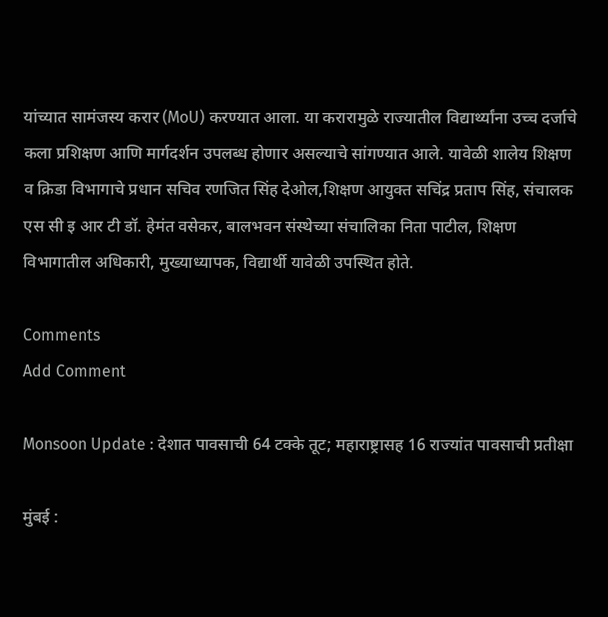यांच्यात सामंजस्य करार (MoU) करण्यात आला. या करारामुळे राज्यातील विद्यार्थ्यांना उच्च दर्जाचे कला प्रशिक्षण आणि मार्गदर्शन उपलब्ध होणार असल्याचे सांगण्यात आले. यावेळी शालेय शिक्षण व क्रिडा विभागाचे प्रधान सचिव रणजित सिंह देओल,शिक्षण आयुक्त सचिंद्र प्रताप सिंह, संचालक एस सी इ आर टी डॉ. हेमंत वसेकर, बालभवन संस्थेच्या संचालिका निता पाटील, शिक्षण विभागातील अधिकारी, मुख्याध्यापक, विद्यार्थी यावेळी उपस्थित होते.

Comments
Add Comment

Monsoon Update : देशात पावसाची 64 टक्के तूट; महाराष्ट्रासह 16 राज्यांत पावसाची प्रतीक्षा

मुंबई :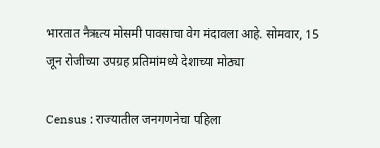भारतात नैऋत्य मोसमी पावसाचा वेग मंदावला आहे. सोमवार, 15 जून रोजीच्या उपग्रह प्रतिमांमध्ये देशाच्या मोठ्या

Census : राज्यातील जनगणनेचा पहिला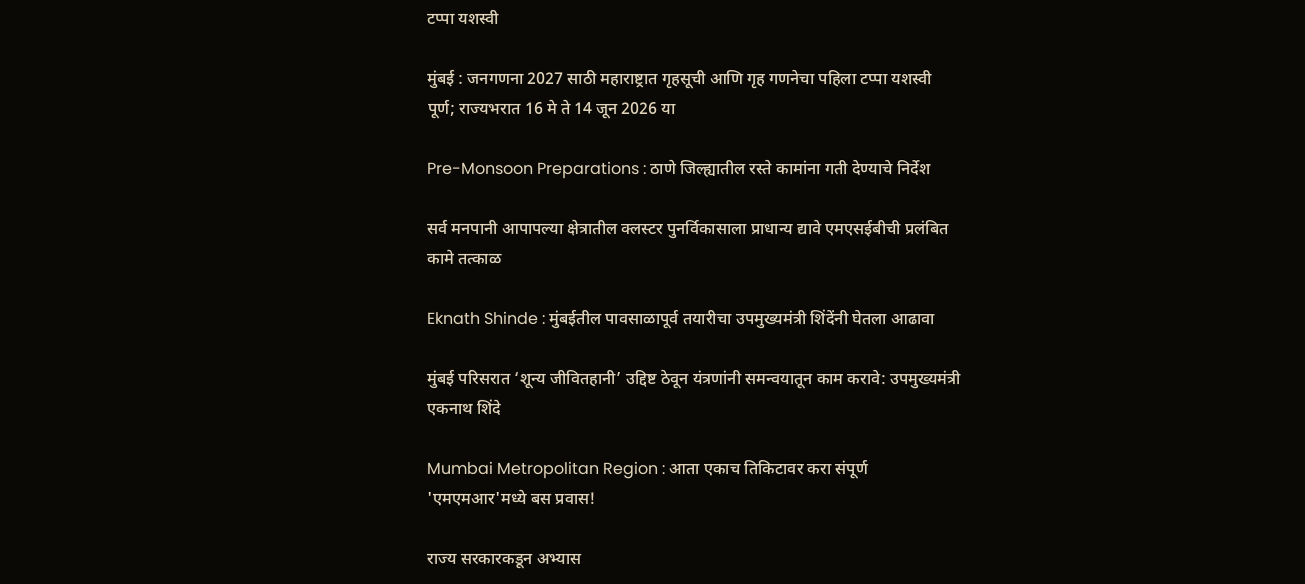टप्पा यशस्वी

मुंबई : जनगणना 2027 साठी महाराष्ट्रात गृहसूची आणि गृह गणनेचा पहिला टप्पा यशस्वी पूर्ण; राज्यभरात 16 मे ते 14 जून 2026 या

Pre-Monsoon Preparations : ठाणे जिल्ह्यातील रस्ते कामांना गती देण्याचे निर्देश

सर्व मनपानी आपापल्या क्षेत्रातील क्लस्टर पुनर्विकासाला प्राधान्य द्यावे एमएसईबीची प्रलंबित कामे तत्काळ

Eknath Shinde : मुंबईतील पावसाळापूर्व तयारीचा उपमुख्यमंत्री शिंदेंनी घेतला आढावा

मुंबई परिसरात ‘शून्य जीवितहानी’ उद्दिष्ट ठेवून यंत्रणांनी समन्वयातून काम करावे: उपमुख्यमंत्री एकनाथ शिंदे

Mumbai Metropolitan Region : आता एकाच तिकिटावर करा संपूर्ण 'एमएमआर'मध्ये बस प्रवास!

राज्य सरकारकडून अभ्यास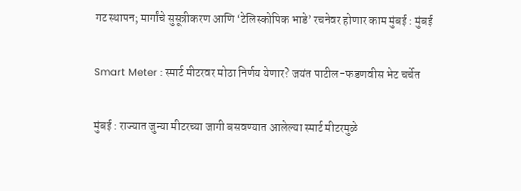गट स्थापन; मार्गांचे सुसूत्रीकरण आणि ‘टेलिस्कोपिक भाडे’ रचनेवर होणार काम मुंबई : मुंबई

Smart Meter : स्मार्ट मीटरवर मोठा निर्णय येणार? जयंत पाटील-फडणवीस भेट चर्चेत

मुंबई : राज्यात जुन्या मीटरच्या जागी बसवण्यात आलेल्या स्मार्ट मीटरमुळे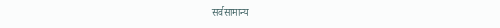सर्वसामान्य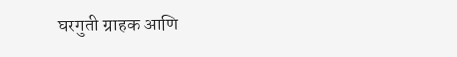घरगुती ग्राहक आणि